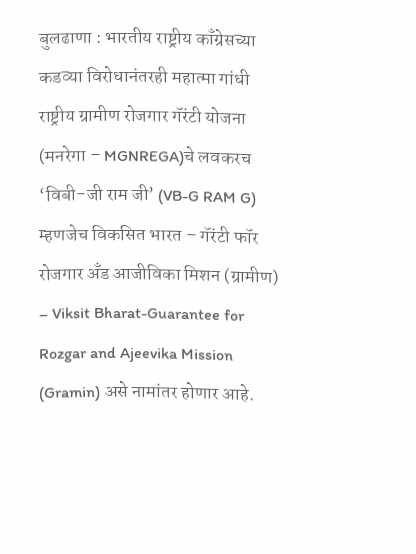बुलढाणा : भारतीय राष्ट्रीय काँग्रेसच्या कडव्या विरोधानंतरही महात्मा गांधी राष्ट्रीय ग्रामीण रोजगार गॅरंटी योजना (मनरेगा – MGNREGA)चे लवकरच ‘विबी-जी राम जी’ (VB-G RAM G) म्हणजेच विकसित भारत – गॅरंटी फॉर रोजगार अँड आजीविका मिशन (ग्रामीण) – Viksit Bharat-Guarantee for Rozgar and Ajeevika Mission (Gramin) असे नामांतर होणार आहे.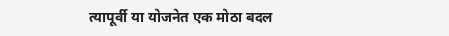त्यापूर्वी या योजनेत एक मोठा बदल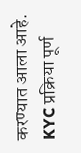करण्यात आला आहे.
KYC प्रक्रिया पूर्ण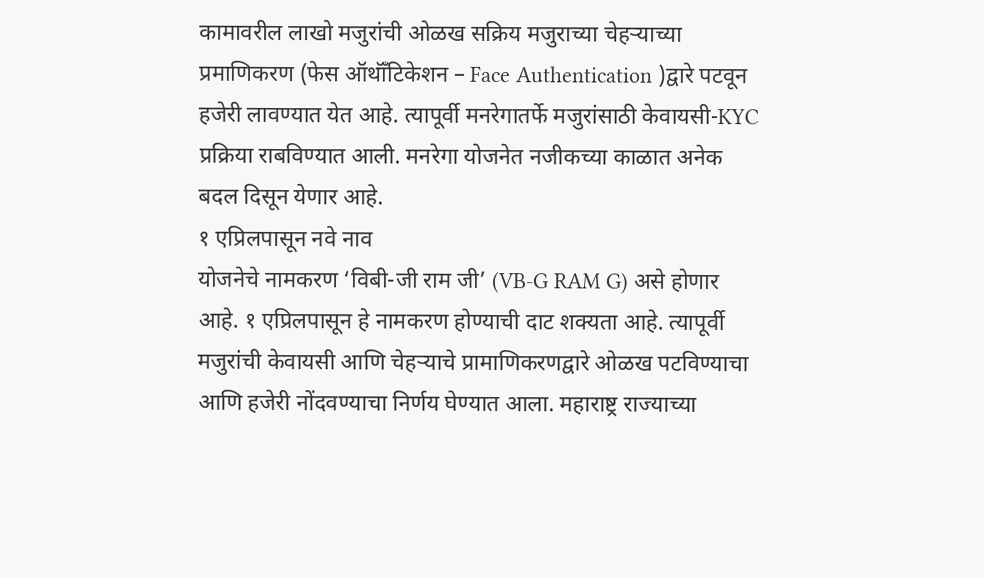कामावरील लाखो मजुरांची ओळख सक्रिय मजुराच्या चेहऱ्याच्या प्रमाणिकरण (फेस ऑथॉँटिकेशन – Face Authentication )द्वारे पटवून हजेरी लावण्यात येत आहे. त्यापूर्वी मनरेगातर्फे मजुरांसाठी केवायसी-KYC प्रक्रिया राबविण्यात आली. मनरेगा योजनेत नजीकच्या काळात अनेक बदल दिसून येणार आहे.
१ एप्रिलपासून नवे नाव
योजनेचे नामकरण ‘विबी-जी राम जी’ (VB-G RAM G) असे होणार आहे. १ एप्रिलपासून हे नामकरण होण्याची दाट शक्यता आहे. त्यापूर्वी मजुरांची केवायसी आणि चेहऱ्याचे प्रामाणिकरणद्वारे ओळख पटविण्याचा आणि हजेरी नोंदवण्याचा निर्णय घेण्यात आला. महाराष्ट्र राज्याच्या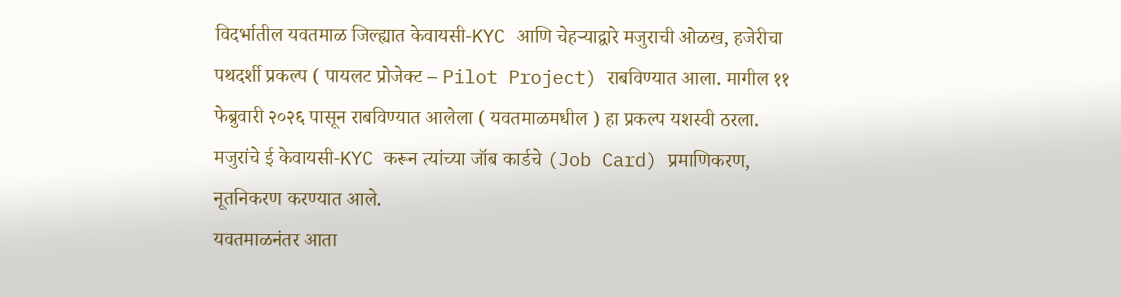विदर्भातील यवतमाळ जिल्ह्यात केवायसी-KYC आणि चेहऱ्याद्वारे मजुराची ओळख, हजेरीचा पथदर्शी प्रकल्प ( पायलट प्रोजेक्ट – Pilot Project) राबविण्यात आला. मागील ११ फेब्रुवारी २०२६ पासून राबविण्यात आलेला ( यवतमाळमधील ) हा प्रकल्प यशस्वी ठरला. मजुरांचे ई केवायसी-KYC करून त्यांच्या जॉब कार्डचे (Job Card) प्रमाणिकरण, नूतनिकरण करण्यात आले.
यवतमाळनंतर आता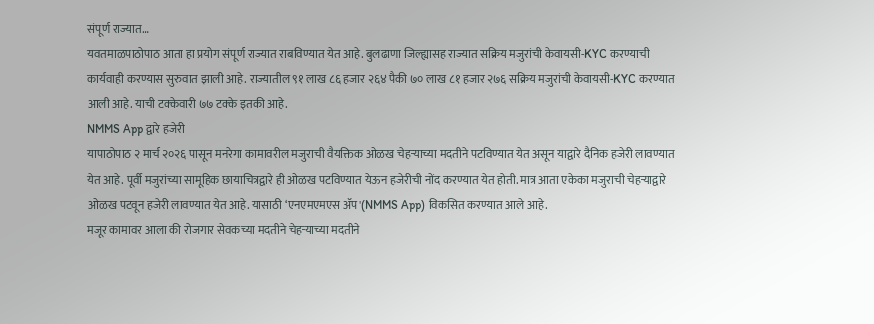संपूर्ण राज्यात…
यवतमाळपाठोपाठ आता हा प्रयोग संपूर्ण राज्यात राबविण्यात येत आहे. बुलढाणा जिल्ह्यासह राज्यात सक्रिय मजुरांची केवायसी-KYC करण्याची कार्यवाही करण्यास सुरुवात झाली आहे. राज्यातील ९१ लाख ८६ हजार २६४ पैकी ७० लाख ८१ हजार २७६ सक्रिय मजुरांची केवायसी-KYC करण्यात आली आहे. याची टक्केवारी ७७ टक्के इतकी आहे.
NMMS App द्वारे हजेरी
यापाठोपाठ २ मार्च २०२६ पासून मनरेगा कामावरील मजुराची वैयक्तिक ओळख चेहऱ्याच्या मदतीने पटविण्यात येत असून याद्वारे दैनिक हजेरी लावण्यात येत आहे. पूर्वी मजुरांच्या सामूहिक छायाचित्रद्वारे ही ओळख पटविण्यात येऊन हजेरीची नोंद करण्यात येत होती. मात्र आता एकेका मजुराची चेहऱ्याद्वारे ओळख पटवून हजेरी लावण्यात येत आहे. यासाठी ‘एनएमएमएस ॲप'(NMMS App) विकसित करण्यात आले आहे.
मजूर कामावर आला की रोजगार सेवकच्या मदतीने चेहऱ्याच्या मदतीने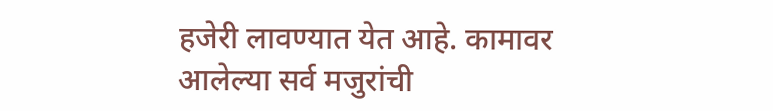हजेरी लावण्यात येत आहे. कामावर आलेल्या सर्व मजुरांची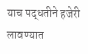याच पद्धतीने हजेरी लावण्यात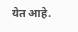येत आहे.